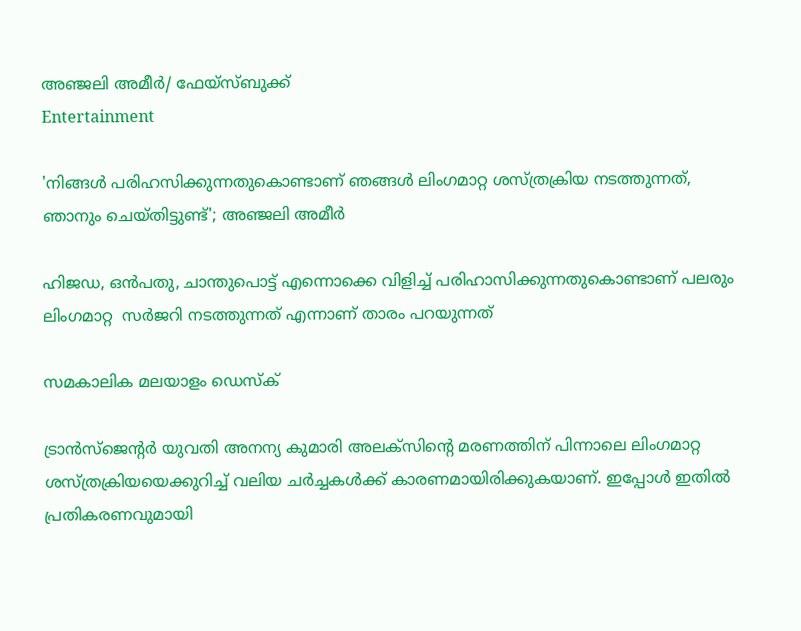അഞ്ജലി അമീർ/ ഫേയ്സ്ബുക്ക്
Entertainment

'നിങ്ങൾ പരിഹസിക്കുന്നതുകൊണ്ടാണ് ഞങ്ങൾ ലിംഗമാറ്റ ശസ്ത്രക്രിയ നടത്തുന്നത്, ഞാനും ചെയ്തിട്ടുണ്ട്'; അഞ്ജലി അമീർ

ഹിജഡ, ഒൻപതു, ചാന്തുപൊട്ട് എന്നൊക്കെ വിളിച്ച് പരിഹാസിക്കുന്നതുകൊണ്ടാണ് പലരും ലിംഗമാറ്റ  സർജറി നടത്തുന്നത് എന്നാണ് താരം പറയുന്നത്

സമകാലിക മലയാളം ഡെസ്ക്

ട്രാൻസ്ജെന്റർ യുവതി അനന്യ കുമാരി അലക്സിന്റെ മരണത്തിന് പിന്നാലെ ലിംഗമാറ്റ ശസ്ത്രക്രിയയെക്കുറിച്ച് വലിയ ചർച്ചകൾക്ക് കാരണമായിരിക്കുകയാണ്. ഇപ്പോൾ ഇതിൽ പ്രതികരണവുമായി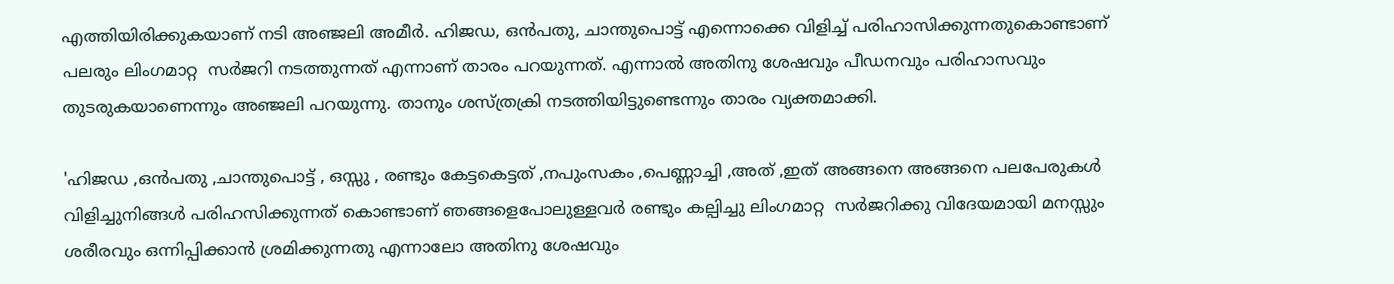എത്തിയിരിക്കുകയാണ് നടി അഞ്ജലി അമീർ. ഹിജഡ, ഒൻപതു, ചാന്തുപൊട്ട് എന്നൊക്കെ വിളിച്ച് പരിഹാസിക്കുന്നതുകൊണ്ടാണ് പലരും ലിംഗമാറ്റ  സർജറി നടത്തുന്നത് എന്നാണ് താരം പറയുന്നത്. എന്നാൽ അതിനു ശേഷവും പീഡനവും പരിഹാസവും തുടരുകയാണെന്നും അഞ്ജലി പറയുന്നു. താനും ശസ്ത്രക്രി നടത്തിയിട്ടുണ്ടെന്നും താരം വ്യക്തമാക്കി.

'ഹിജഡ ,ഒൻപതു ,ചാന്തുപൊട്ട് , ഒസ്സു , രണ്ടും കേട്ടകെട്ടത് ,നപുംസകം ,പെണ്ണാച്ചി ,അത് ,ഇത് അങ്ങനെ അങ്ങനെ പലപേരുകൾ വിളിച്ചുനിങ്ങൾ പരിഹസിക്കുന്നത് കൊണ്ടാണ് ഞങ്ങളെപോലുള്ളവർ രണ്ടും കല്പിച്ചു ലിംഗമാറ്റ  സർജറിക്കു വിദേയമായി മനസ്സും ശരീരവും ഒന്നിപ്പിക്കാൻ ശ്രമിക്കുന്നതു എന്നാലോ അതിനു ശേഷവും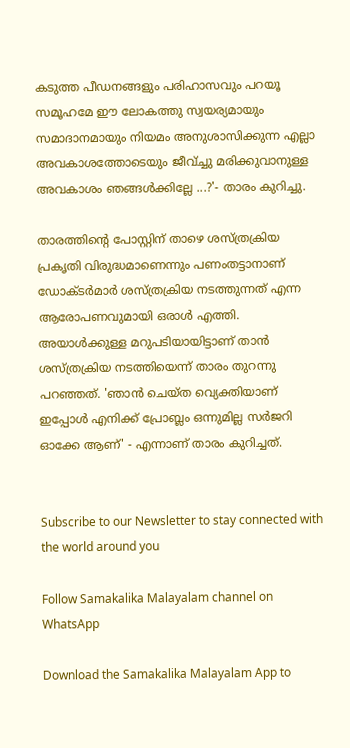കടുത്ത പീഡനങ്ങളും പരിഹാസവും പറയൂ സമൂഹമേ ഈ ലോകത്തു സ്വയര്യമായും സമാദാനമായും നിയമം അനുശാസിക്കുന്ന എല്ലാ അവകാശത്തോടെയും ജീവ്ച്ചു മരിക്കുവാനുള്ള അവകാശം ഞങ്ങൾക്കില്ലേ ...?'- താരം കുറിച്ചു.

താരത്തിന്റെ പോസ്റ്റിന് താഴെ ശസ്ത്രക്രിയ പ്രകൃതി വിരുദ്ധമാണെന്നും പണംതട്ടാനാണ് ഡോക്ടർമാർ ശസ്ത്രക്രിയ നടത്തുന്നത് എന്ന ആരോപണവുമായി ഒരാൾ എത്തി. അയാൾക്കുള്ള മറുപടിയായിട്ടാണ് താൻ ശസ്ത്രക്രിയ നടത്തിയെന്ന് താരം തുറന്നു പറഞ്ഞത്. 'ഞാൻ ചെയ്ത വ്യെക്തിയാണ് ഇപ്പോൾ എനിക്ക് പ്രോബ്ലം ഒന്നുമില്ല സർജറി ഓക്കേ ആണ്' - എന്നാണ് താരം കുറിച്ചത്.


Subscribe to our Newsletter to stay connected with the world around you

Follow Samakalika Malayalam channel on WhatsApp

Download the Samakalika Malayalam App to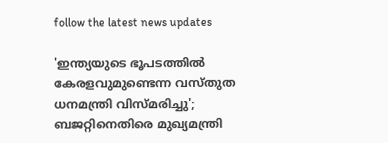follow the latest news updates

'ഇന്ത്യയുടെ ഭൂപടത്തില്‍ കേരളവുമുണ്ടെന്ന വസ്തുത ധനമന്ത്രി വിസ്മരിച്ചു'; ബജറ്റിനെതിരെ മുഖ്യമന്ത്രി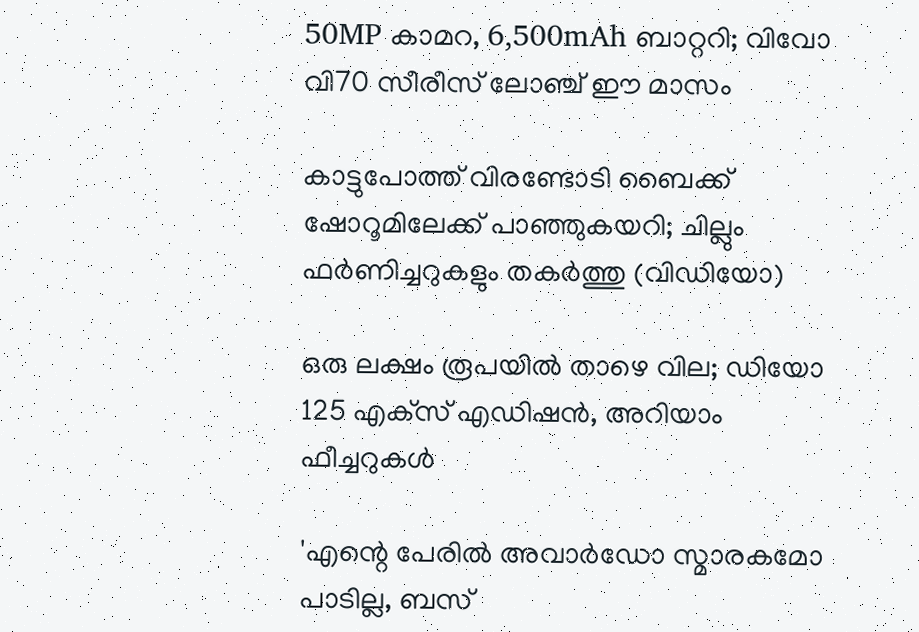50MP കാമറ, 6,500mAh ബാറ്ററി; വിവോ വി70 സീരീസ് ലോഞ്ച് ഈ മാസം

കാട്ടുപോത്ത് വിരണ്ടോടി ബൈക്ക് ഷോറൂമിലേക്ക് പാഞ്ഞുകയറി; ചില്ലും ഫർണിച്ചറുകളും തകർത്തു (വിഡിയോ)

ഒരു ലക്ഷം രൂപയില്‍ താഴെ വില; ഡിയോ 125 എക്‌സ് എഡിഷന്‍, അറിയാം ഫീച്ചറുകള്‍

'എന്റെ പേരില്‍ അവാര്‍ഡോ സ്മാരകമോ പാടില്ല, ബസ്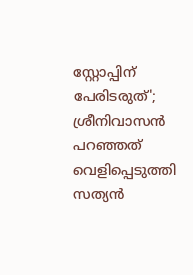സ്റ്റോപ്പിന് പേരിടരുത്'; ശ്രീനിവാസന്‍ പറഞ്ഞത് വെളിപ്പെടുത്തി സത്യന്‍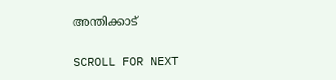അന്തിക്കാട്

SCROLL FOR NEXT